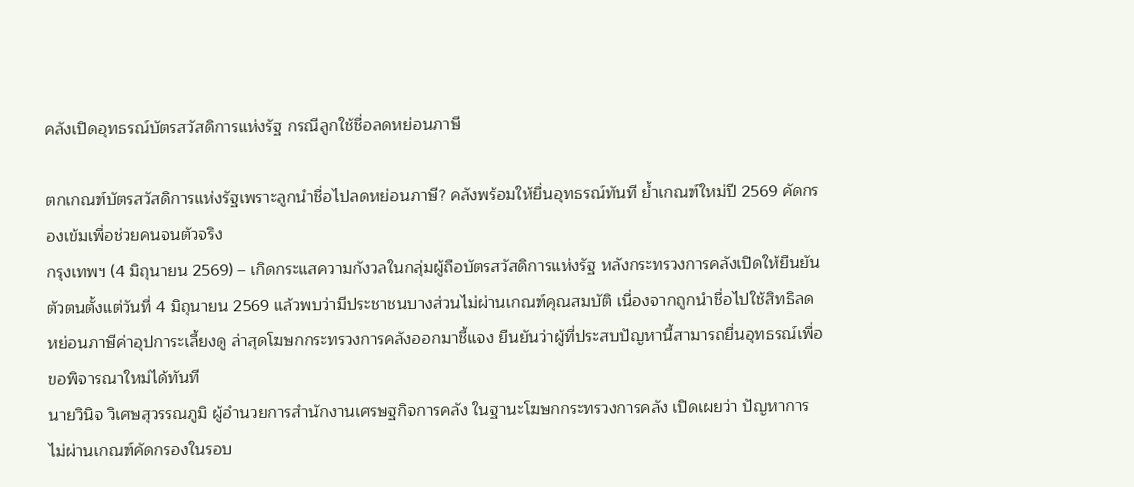คลังเปิดอุทธรณ์บัตรสวัสดิการแห่งรัฐ กรณีลูกใช้ชื่อลดหย่อนภาษี

ตกเกณฑ์บัตรสวัสดิการแห่งรัฐเพราะลูกนำชื่อไปลดหย่อนภาษี? คลังพร้อมให้ยื่นอุทธรณ์ทันที ย้ำเกณฑ์ใหม่ปี 2569 คัดกรองเข้มเพื่อช่วยคนจนตัวจริง
กรุงเทพฯ (4 มิถุนายน 2569) – เกิดกระแสความกังวลในกลุ่มผู้ถือบัตรสวัสดิการแห่งรัฐ หลังกระทรวงการคลังเปิดให้ยืนยันตัวตนตั้งแต่วันที่ 4 มิถุนายน 2569 แล้วพบว่ามีประชาชนบางส่วนไม่ผ่านเกณฑ์คุณสมบัติ เนื่องจากถูกนำชื่อไปใช้สิทธิลดหย่อนภาษีค่าอุปการะเลี้ยงดู ล่าสุดโฆษกกระทรวงการคลังออกมาชี้แจง ยืนยันว่าผู้ที่ประสบปัญหานี้สามารถยื่นอุทธรณ์เพื่อขอพิจารณาใหม่ได้ทันที
นายวินิจ วิเศษสุวรรณภูมิ ผู้อำนวยการสำนักงานเศรษฐกิจการคลัง ในฐานะโฆษกกระทรวงการคลัง เปิดเผยว่า ปัญหาการไม่ผ่านเกณฑ์คัดกรองในรอบ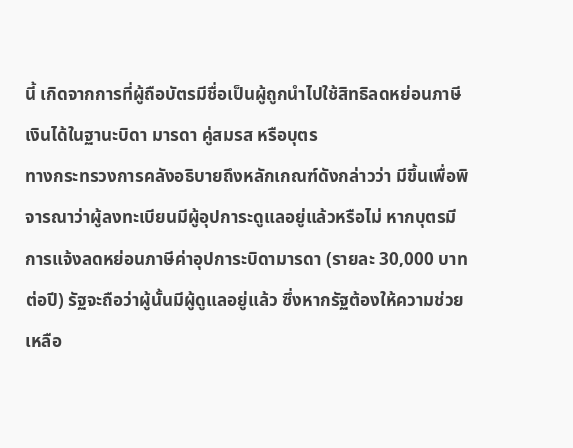นี้ เกิดจากการที่ผู้ถือบัตรมีชื่อเป็นผู้ถูกนำไปใช้สิทธิลดหย่อนภาษีเงินได้ในฐานะบิดา มารดา คู่สมรส หรือบุตร
ทางกระทรวงการคลังอธิบายถึงหลักเกณฑ์ดังกล่าวว่า มีขึ้นเพื่อพิจารณาว่าผู้ลงทะเบียนมีผู้อุปการะดูแลอยู่แล้วหรือไม่ หากบุตรมีการแจ้งลดหย่อนภาษีค่าอุปการะบิดามารดา (รายละ 30,000 บาทต่อปี) รัฐจะถือว่าผู้นั้นมีผู้ดูแลอยู่แล้ว ซึ่งหากรัฐต้องให้ความช่วยเหลือ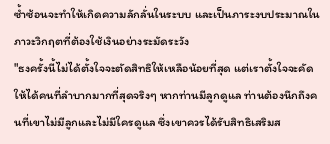ซ้ำซ้อนจะทำให้เกิดความลักลั่นในระบบ และเป็นภาระงบประมาณในภาวะวิกฤตที่ต้องใช้เงินอย่างระมัดระวัง
"ธงครั้งนี้ไม่ได้ตั้งใจจะตัดสิทธิให้เหลือน้อยที่สุด แต่เราตั้งใจจะคัดให้ได้คนที่ลำบากมากที่สุดจริงๆ หากท่านมีลูกดูแล ท่านต้องนึกถึงคนที่เขาไม่มีลูกและไม่มีใครดูแล ซึ่งเขาควรได้รับสิทธิเสริมส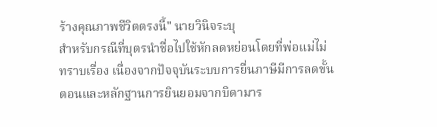ร้างคุณภาพชีวิตตรงนี้" นายวินิจระบุ
สำหรับกรณีที่บุตรนำชื่อไปใช้หักลดหย่อนโดยที่พ่อแม่ไม่ทราบเรื่อง เนื่องจากปัจจุบันระบบการยื่นภาษีมีการลดขั้นตอนและหลักฐานการยินยอมจากบิดามาร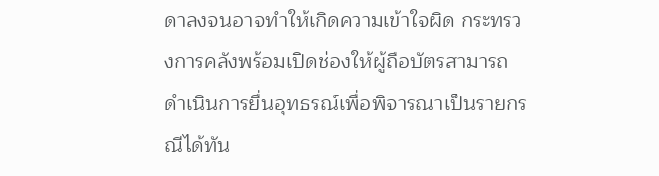ดาลงจนอาจทำให้เกิดความเข้าใจผิด กระทรวงการคลังพร้อมเปิดช่องให้ผู้ถือบัตรสามารถดำเนินการยื่นอุทธรณ์เพื่อพิจารณาเป็นรายกรณีได้ทัน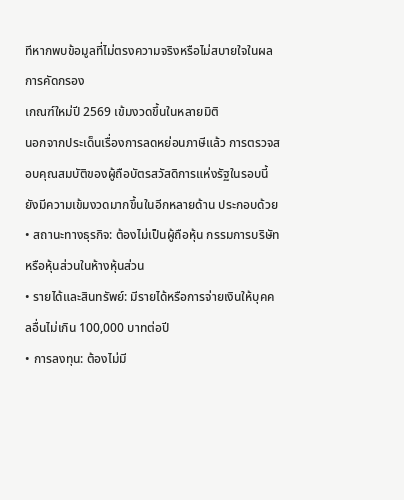ทีหากพบข้อมูลที่ไม่ตรงความจริงหรือไม่สบายใจในผลการคัดกรอง
เกณฑ์ใหม่ปี 2569 เข้มงวดขึ้นในหลายมิติ
นอกจากประเด็นเรื่องการลดหย่อนภาษีแล้ว การตรวจสอบคุณสมบัติของผู้ถือบัตรสวัสดิการแห่งรัฐในรอบนี้ยังมีความเข้มงวดมากขึ้นในอีกหลายด้าน ประกอบด้วย
• สถานะทางธุรกิจ: ต้องไม่เป็นผู้ถือหุ้น กรรมการบริษัท หรือหุ้นส่วนในห้างหุ้นส่วน
• รายได้และสินทรัพย์: มีรายได้หรือการจ่ายเงินให้บุคคลอื่นไม่เกิน 100,000 บาทต่อปี
• การลงทุน: ต้องไม่มี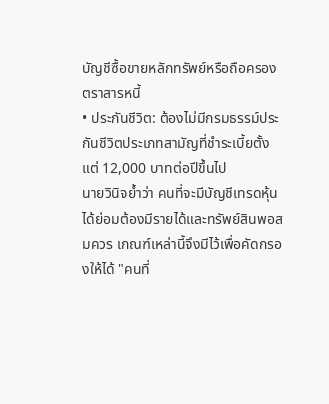บัญชีซื้อขายหลักทรัพย์หรือถือครองตราสารหนี้
• ประกันชีวิต: ต้องไม่มีกรมธรรม์ประกันชีวิตประเภทสามัญที่ชำระเบี้ยตั้งแต่ 12,000 บาทต่อปีขึ้นไป
นายวินิจย้ำว่า คนที่จะมีบัญชีเทรดหุ้นได้ย่อมต้องมีรายได้และทรัพย์สินพอสมควร เกณฑ์เหล่านี้จึงมีไว้เพื่อคัดกรองให้ได้ "คนที่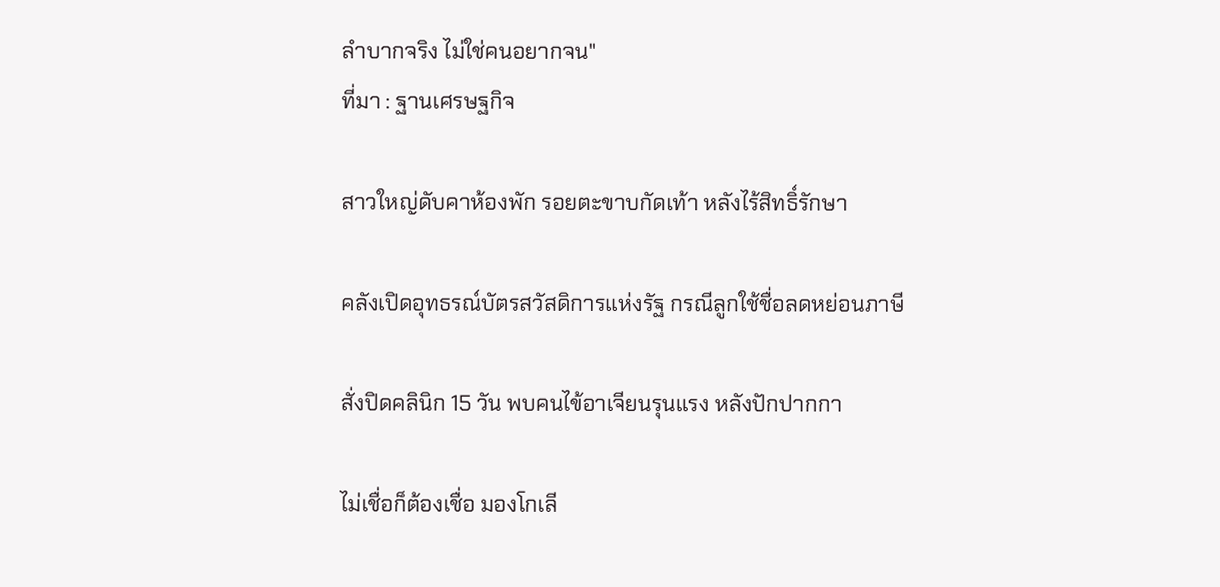ลำบากจริง ไม่ใช่คนอยากจน"
ที่มา : ฐานเศรษฐกิจ

สาวใหญ่ดับคาห้องพัก รอยตะขาบกัดเท้า หลังไร้สิทธิ์รักษา

คลังเปิดอุทธรณ์บัตรสวัสดิการแห่งรัฐ กรณีลูกใช้ชื่อลดหย่อนภาษี

สั่งปิดคลินิก 15 วัน พบคนไข้อาเจียนรุนแรง หลังปักปากกา

ไม่เชื่อก็ต้องเชื่อ มองโกเลี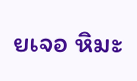ยเจอ หิมะ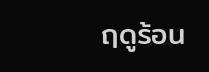ฤดูร้อน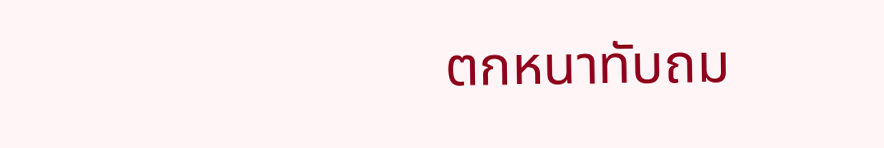ตกหนาทับถม